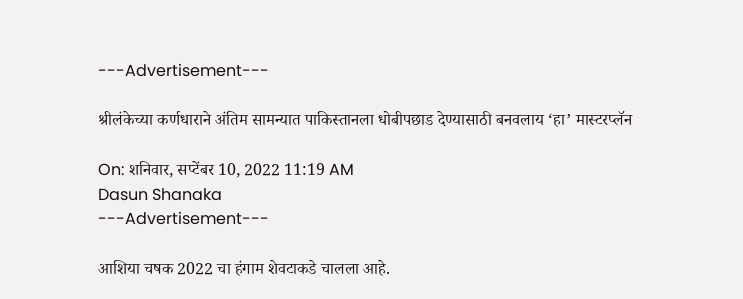---Advertisement---

श्रीलंकेच्या कर्णधाराने अंतिम सामन्यात पाकिस्तानला धोबीपछाड देण्यासाठी बनवलाय ‘हा’ मास्टरप्लॅन

On: शनिवार, सप्टेंबर 10, 2022 11:19 AM
Dasun Shanaka
---Advertisement---

आशिया चषक 2022 चा हंगाम शेवटाकडे चालला आहे.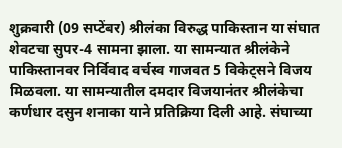शुक्रवारी (09 सप्टेंबर) श्रीलंका विरुद्ध पाकिस्तान या संघात शेवटचा सुपर-4 सामना झाला. या सामन्यात श्रीलंकेने पाकिस्तानवर निर्विवाद वर्चस्व गाजवत 5 विकेट्सने विजय मिळवला. या सामन्यातील दमदार विजयानंतर श्रीलंकेचा कर्णधार दसुन शनाका याने प्रतिक्रिया दिली आहे. संघाच्या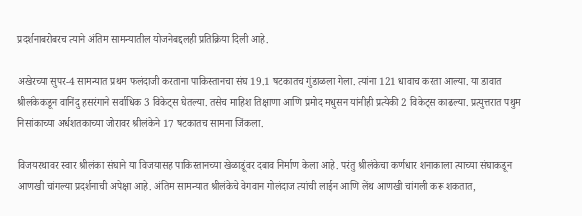प्रदर्शनाबरोबरच त्याने अंतिम सामन्यातील योजनेबद्दलही प्रतिक्रिया दिली आहे.

अखेरच्या सुपर-4 सामन्यात प्रथम फलंदाजी करताना पाकिस्तानचा संघ 19.1 षटकातच गुंडाळला गेला. त्यांना 121 धावाच करता आल्या. या डावात श्रीलंकेकडून वानिंदु हसरंगाने सर्वाधिक 3 विकेट्स घेतल्या. तसेच माहिश तिक्षाणा आणि प्रमोद मधुसन यांनीही प्रत्येकी 2 विकेट्स काढल्या. प्रत्युत्तरात पथुम निसांकाच्या अर्धशतकाच्या जोरावर श्रीलंकेने 17 षटकातच सामना जिंकला.

विजयरथावर स्वार श्रीलंका संघाने या विजयासह पाकिस्तानच्या खेळाडूंवर दबाव निर्माण केला आहे. परंतु श्रीलंकेचा कर्णधार शनाकाला त्याच्या संघाकडून आणखी चांगल्या प्रदर्शनाची अपेक्षा आहे. अंतिम सामन्यात श्रीलंकेचे वेगवान गोलंदाज त्यांची लाईन आणि लेंथ आणखी चांगली करू शकतात,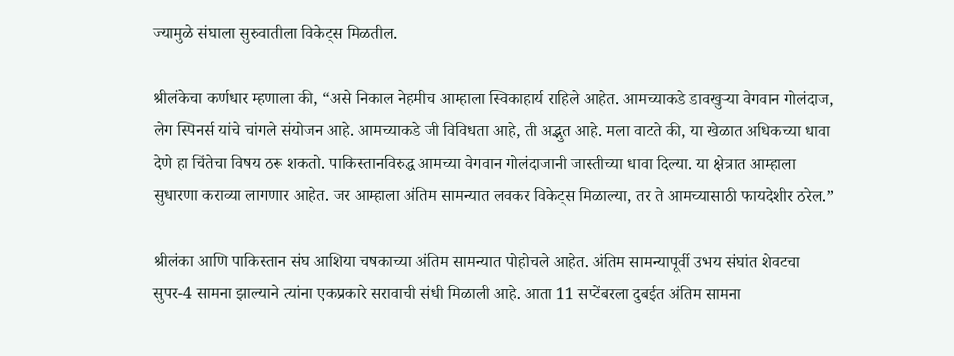ज्यामुळे संघाला सुरुवातीला विकेट्स मिळतील.

श्रीलंकेचा कर्णधार म्हणाला की, “असे निकाल नेहमीच आम्हाला स्विकाहार्य राहिले आहेत. आमच्याकडे डावखुऱ्या वेगवान गोलंदाज, लेग स्पिनर्स यांचे चांगले संयोजन आहे. आमच्याकडे जी विविधता आहे, ती अद्भुत आहे. मला वाटते की, या खेळात अधिकच्या धावा देणे हा चिंतेचा विषय ठरू शकतो. पाकिस्तानविरुद्ध आमच्या वेगवान गोलंदाजानी जास्तीच्या धावा दिल्या. या क्षेत्रात आम्हाला सुधारणा कराव्या लागणार आहेत. जर आम्हाला अंतिम सामन्यात लवकर विकेट्स मिळाल्या, तर ते आमच्यासाठी फायदेशीर ठरेल.”

श्रीलंका आणि पाकिस्तान संघ आशिया चषकाच्या अंतिम सामन्यात पोहोचले आहेत. अंतिम सामन्यापूर्वी उभय संघांत शेवटचा सुपर-4 सामना झाल्याने त्यांना एकप्रकारे सरावाची संधी मिळाली आहे. आता 11 सप्टेंबरला दुबईत अंतिम सामना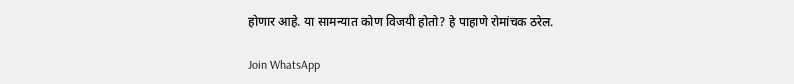होणार आहे. या सामन्यात कोण विजयी होतो? हे पाहाणे रोमांचक ठरेल.

Join WhatsApp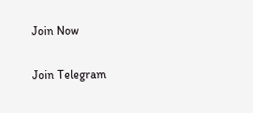Join Now

Join Telegram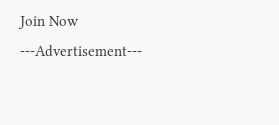Join Now
---Advertisement---